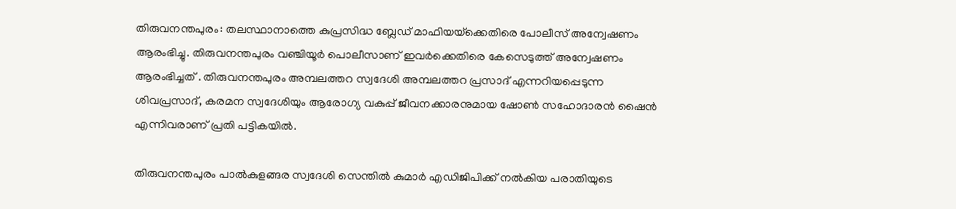തിരുവനന്തപുരം: തലസ്ഥാനാത്തെ കുപ്രസിദ്ധ ബ്ലേഡ് മാഫിയയ്‌ക്കെതിരെ പോലീസ് അന്വേഷണം ആരംഭിച്ചു. തിരുവനന്തപുരം വഞ്ചിയൂർ പൊലീസാണ് ഇവർക്കെതിരെ കേസെടുത്ത് അന്വേഷണം ആരംഭിച്ചത് . തിരുവനന്തപുരം അമ്പലത്തറ സ്വദേശി അമ്പലത്തറ പ്രസാദ് എന്നറിയപ്പെടുന്ന ശിവപ്രസാദ്, കരമന സ്വദേശിയും ആരോഗ്യ വകുപ്പ് ജീവനക്കാരനുമായ ഷോൺ സഹോദാരൻ ഷൈൻ എന്നിവരാണ് പ്രതി പട്ടികയിൽ.

തിരുവനന്തപുരം പാൽകുളങ്ങര സ്വദേശി സെന്തിൽ കുമാർ എഡിജിപിക്ക് നൽകിയ പരാതിയുടെ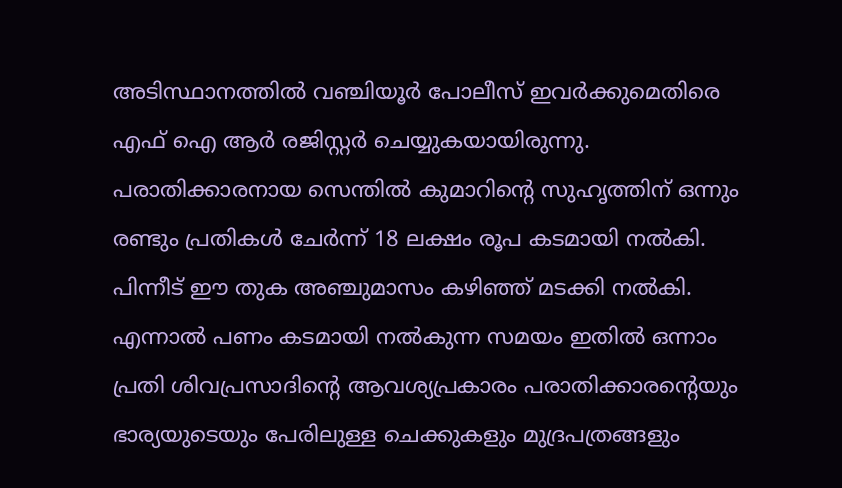അടിസ്ഥാനത്തിൽ വഞ്ചിയൂർ പോലീസ് ഇവർക്കുമെതിരെ എഫ് ഐ ആർ രജിസ്റ്റർ ചെയ്യുകയായിരുന്നു. പരാതിക്കാരനായ സെന്തിൽ കുമാറിന്റെ സുഹൃത്തിന് ഒന്നും രണ്ടും പ്രതികൾ ചേർന്ന് 18 ലക്ഷം രൂപ കടമായി നൽകി. പിന്നീട് ഈ തുക അഞ്ചുമാസം കഴിഞ്ഞ് മടക്കി നൽകി. എന്നാൽ പണം കടമായി നൽകുന്ന സമയം ഇതിൽ ഒന്നാം പ്രതി ശിവപ്രസാദിന്റെ ആവശ്യപ്രകാരം പരാതിക്കാരന്റെയും ഭാര്യയുടെയും പേരിലുള്ള ചെക്കുകളും മുദ്രപത്രങ്ങളും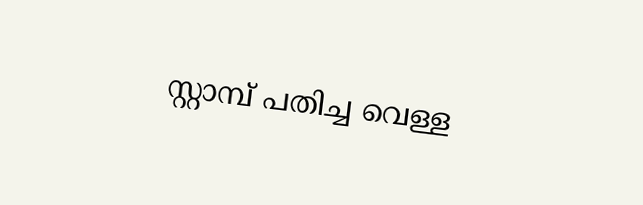സ്റ്റാമ്പ് പതിച്ച വെള്ള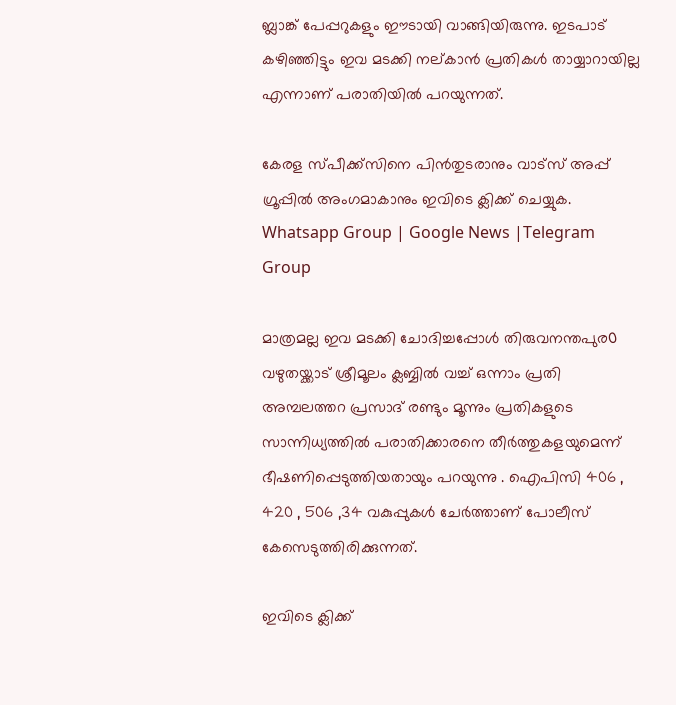ബ്ലാങ്ക് പേപ്പറുകളും ഈടായി വാങ്ങിയിരുന്നു. ഇടപാട് കഴിഞ്ഞിട്ടും ഇവ മടക്കി നല്കാൻ പ്രതികൾ തായ്യാറായില്ല എന്നാണ് പരാതിയിൽ പറയുന്നത്.

കേരള സ്പീക്ക്സിനെ പിൻതുടരാനും വാട്സ് അപ്പ് ഗ്രൂപ്പിൽ അംഗമാകാനും ഇവിടെ ക്ലിക്ക് ചെയ്യുക. Whatsapp Group | Google News |Telegram Group

മാത്രമല്ല ഇവ മടക്കി ചോദിച്ചപ്പോൾ തിരുവനന്തപുര൦ വഴുതയ്ക്കാട് ശ്രീമൂലം ക്ലബ്ബിൽ വച്ച്‌ ഒന്നാം പ്രതി അമ്പലത്തറ പ്രസാദ് രണ്ടും മൂന്നും പ്രതികളുടെ സാന്നിധ്യത്തിൽ പരാതിക്കാരനെ തീർത്തുകളയുമെന്ന് ഭീഷണിപ്പെടുത്തിയതായും പറയുന്നു . ഐപിസി 406 , 420 , 506 ,34 വകുപ്പുകൾ ചേർത്താണ് പോലീസ് കേസെടുത്തിരിക്കുന്നത്.

ഇവിടെ ക്ലിക്ക്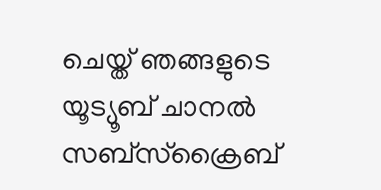ചെയ്ത് ഞങ്ങളുടെ യൂട്യൂബ് ചാനൽ സബ്സ്ക്രൈബ്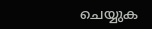ചെയ്യുക